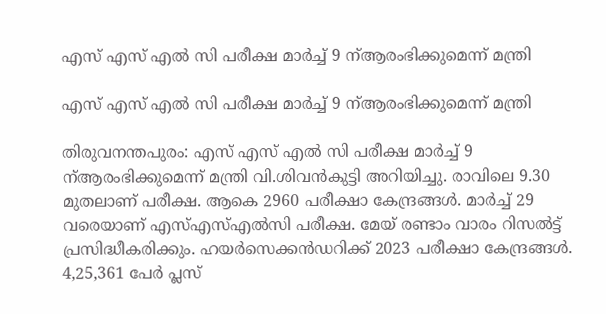എസ് എസ് എൽ സി പരീക്ഷ മാർച്ച് 9 ന്ആരംഭിക്കുമെന്ന് മന്ത്രി

എസ് എസ് എൽ സി പരീക്ഷ മാർച്ച് 9 ന്ആരംഭിക്കുമെന്ന് മന്ത്രി

തിരുവനന്തപുരം: എസ് എസ് എൽ സി പരീക്ഷ മാർച്ച് 9 ന്ആരംഭിക്കുമെന്ന് മന്ത്രി വി.ശിവൻകുട്ടി അറിയിച്ചു. രാവിലെ 9.30 മുതലാണ് പരീക്ഷ. ആകെ 2960 പരീക്ഷാ കേന്ദ്രങ്ങൾ. മാർച്ച് 29 വരെയാണ് എസ്എസ്എൽസി പരീക്ഷ. മേയ് രണ്ടാം വാരം റിസൽട്ട് പ്രസിദ്ധീകരിക്കും. ഹയര്‍സെക്കന്‍ഡറിക്ക് 2023 പരീക്ഷാ കേന്ദ്രങ്ങൾ. 4,25,361 പേർ പ്ലസ്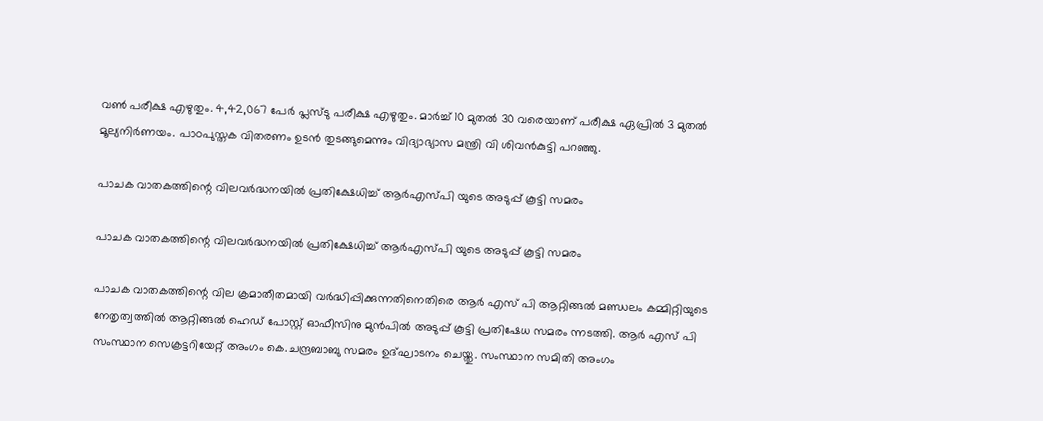വൺ പരീക്ഷ എഴുതും. 4,42,067 പേർ പ്ലസ്ടു പരീക്ഷ എഴുതും. മാർച്ച് 10 മുതൽ 30 വരെയാണ് പരീക്ഷ ഏപ്രിൽ 3 മുതൽ മൂല്യനിർണയം. പാഠപുസ്തക വിതരണം ഉടൻ തുടങ്ങുമെന്നും വിദ്യാഭ്യാസ മന്ത്രി വി ശിവന്‍കുട്ടി പറഞ്ഞു.

പാചക വാതകത്തിന്റെ വിലവർദ്ധനയിൽ പ്രതിക്ഷേധിച്ച് ആർഎസ്പി യുടെ അടുപ്പ് കൂട്ടി സമരം

പാചക വാതകത്തിന്റെ വിലവർദ്ധനയിൽ പ്രതിക്ഷേധിച്ച് ആർഎസ്പി യുടെ അടുപ്പ് കൂട്ടി സമരം

പാചക വാതകത്തിന്റെ വില ക്രമാതീതമായി വർദ്ധിപ്പിക്കുന്നതിനെതിരെ ആർ എസ് പി ആറ്റിങ്ങൽ മണ്ഡലം കമ്മിറ്റിയുടെ നേതൃത്വത്തിൽ ആറ്റിങ്ങൽ ഹെഡ് പോസ്റ്റ്‌ ഓഫീസിനു മുൻപിൽ അടുപ്പ് കൂട്ടി പ്രതിഷേധ സമരം ന്നടത്തി. ആർ എസ് പി സംസ്ഥാന സെക്രട്ടറിയേറ്റ് അംഗം കെ.ചന്ദ്രബാബു സമരം ഉദ്ഘാടനം ചെയ്തു. സംസ്ഥാന സമിതി അംഗം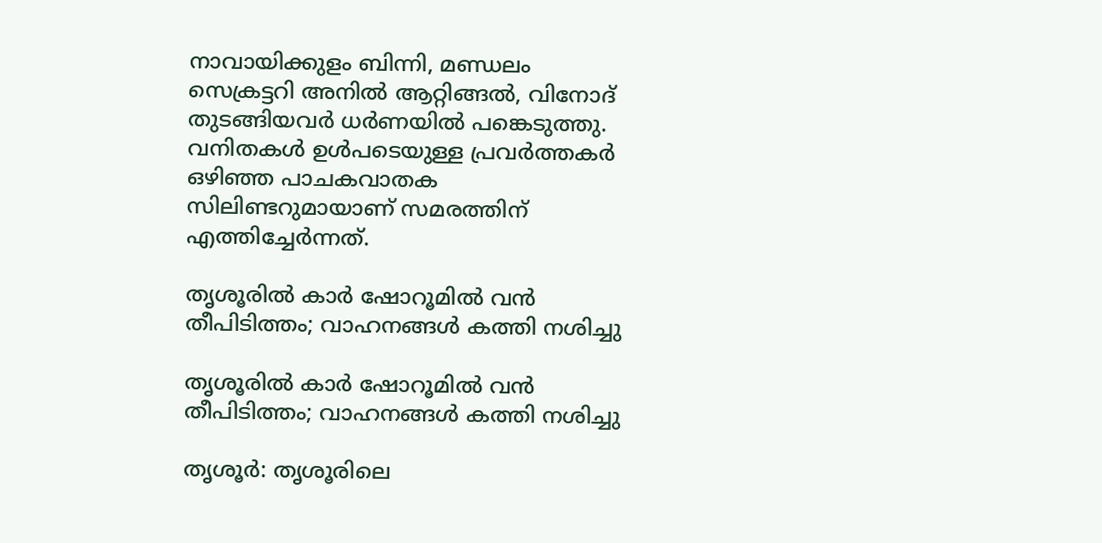നാവായിക്കുളം ബിന്നി, മണ്ഡലം സെക്രട്ടറി അനിൽ ആറ്റിങ്ങൽ, വിനോദ് തുടങ്ങിയവർ ധർണയിൽ പങ്കെടുത്തു. വനിതകൾ ഉൾപടെയുള്ള പ്രവർത്തകർ ഒഴിഞ്ഞ പാചകവാതക സിലിണ്ടറുമായാണ് സമരത്തിന് എത്തിച്ചേർന്നത്.

തൃശൂരിൽ കാർ ഷോറൂമിൽ വൻ തീപിടിത്തം; വാഹനങ്ങൾ കത്തി നശിച്ചു

തൃശൂരിൽ കാർ ഷോറൂമിൽ വൻ തീപിടിത്തം; വാഹനങ്ങൾ കത്തി നശിച്ചു

തൃശൂർ: തൃശൂരിലെ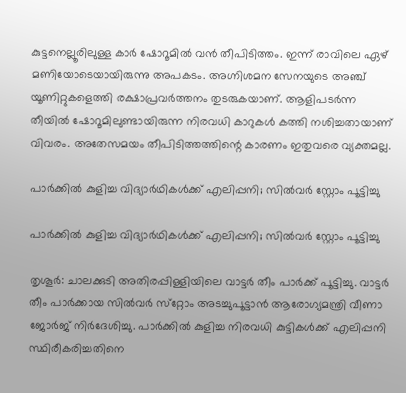കുട്ടനെല്ലൂരിലുള്ള കാർ ഷോറൂമിൽ വൻ തീപിടിത്തം. ഇന്ന് രാവിലെ ഏഴ് മണിയോടെയായിരുന്നു അപകടം. അഗ്നിശമന സേനയുടെ അഞ്ച് യൂണിറ്റുകളെത്തി രക്ഷാപ്രവർത്തനം തുടരുകയാണ്. ആളിപ‌ടർന്ന തീയിൽ ഷോറൂമിലുണ്ടായിരുന്ന നിരവധി കാറുകൾ കത്തി നശിച്ചതായാണ് വിവരം. അതേസമയം തീപിടിത്തത്തിന്റെ കാരണം ഇതുവരെ വ്യക്തമല്ല.

പാര്‍ക്കില്‍ കുളിച്ച വിദ്യാര്‍ഥികള്‍ക്ക് എലിപ്പനി; സില്‍വര്‍ സ്റ്റോം പൂട്ടിച്ചു

പാര്‍ക്കില്‍ കുളിച്ച വിദ്യാര്‍ഥികള്‍ക്ക് എലിപ്പനി; സില്‍വര്‍ സ്റ്റോം പൂട്ടിച്ചു

തൃശൂര്‍: ചാലക്കുടി അതിരപ്പിള്ളിയിലെ വാട്ടര്‍ തീം പാര്‍ക്ക് പൂട്ടിച്ചു. വാട്ടര്‍ തീം പാര്‍ക്കായ സില്‍വര്‍ സ്‌റ്റോം അടച്ചുപൂട്ടാന്‍ ആരോഗ്യമന്ത്രി വീണാ ജോര്‍ജ് നിര്‍ദേശിച്ചു. പാര്‍ക്കില്‍ കുളിച്ച നിരവധി കുട്ടികള്‍ക്ക് എലിപ്പനി സ്ഥിരീകരിച്ചതിനെ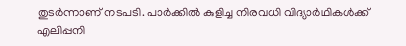തുടര്‍ന്നാണ് നടപടി. പാര്‍ക്കില്‍ കുളിച്ച നിരവധി വിദ്യാര്‍ഥികള്‍ക്ക് എലിപ്പനി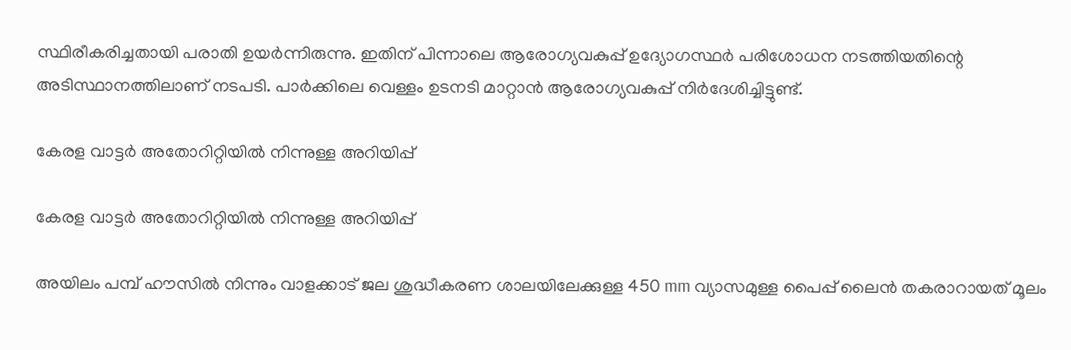സ്ഥിരീകരിച്ചതായി പരാതി ഉയര്‍ന്നിരുന്നു. ഇതിന് പിന്നാലെ ആരോഗ്യവകുപ്പ് ഉദ്യോഗസ്ഥര്‍ പരിശോധന നടത്തിയതിന്റെ അടിസ്ഥാനത്തിലാണ് നടപടി. പാര്‍ക്കിലെ വെള്ളം ഉടനടി മാറ്റാന്‍ ആരോഗ്യവകുപ്പ് നിര്‍ദേശിച്ചിട്ടുണ്ട്.

കേരള വാട്ടർ അതോറിറ്റിയിൽ നിന്നുള്ള അറിയിപ്പ്

കേരള വാട്ടർ അതോറിറ്റിയിൽ നിന്നുള്ള അറിയിപ്പ്

അയിലം പമ്പ് ഹൗസിൽ നിന്നും വാളക്കാട് ജല ശുദ്ധീകരണ ശാലയിലേക്കുള്ള 450 mm വ്യാസമുള്ള പൈപ്പ് ലൈൻ തകരാറായത് മൂലം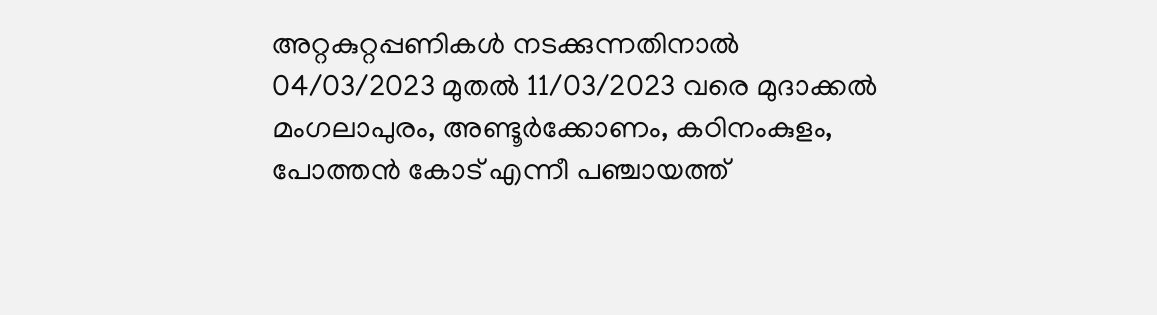അറ്റകുറ്റപ്പണികൾ നടക്കുന്നതിനാൽ 04/03/2023 മുതൽ 11/03/2023 വരെ മുദാക്കൽ മംഗലാപുരം, അണ്ടൂർക്കോണം, കഠിനംകുളം, പോത്തൻ കോട് എന്നീ പഞ്ചായത്ത്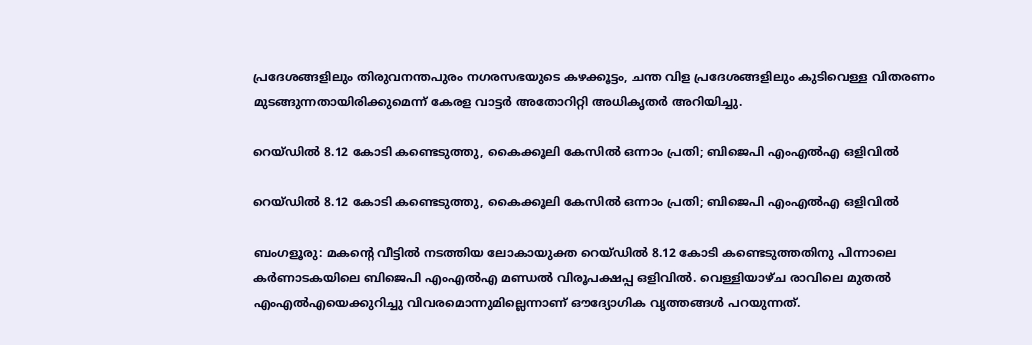പ്രദേശങ്ങളിലും തിരുവനന്തപുരം നഗരസഭയുടെ കഴക്കൂട്ടം, ചന്ത വിള പ്രദേശങ്ങളിലും കുടിവെള്ള വിതരണം മുടങ്ങുന്നതായിരിക്കുമെന്ന് കേരള വാട്ടർ അതോറിറ്റി അധികൃതർ അറിയിച്ചു.

റെയ്ഡില്‍ 8.12 കോടി കണ്ടെടുത്തു, കൈക്കൂലി കേസില്‍ ഒന്നാം പ്രതി; ബിജെപി എംഎല്‍എ ഒളിവില്‍

റെയ്ഡില്‍ 8.12 കോടി കണ്ടെടുത്തു, കൈക്കൂലി കേസില്‍ ഒന്നാം പ്രതി; ബിജെപി എംഎല്‍എ ഒളിവില്‍

ബംഗളൂരു: മകന്റെ വീട്ടില്‍ നടത്തിയ ലോകായുക്ത റെയ്ഡില്‍ 8.12 കോടി കണ്ടെടുത്തതിനു പിന്നാലെ കര്‍ണാടകയിലെ ബിജെപി എംഎല്‍എ മണ്ഡല്‍ വിരൂപക്ഷപ്പ ഒളിവില്‍. വെള്ളിയാഴ്ച രാവിലെ മുതല്‍ എംഎല്‍എയെക്കുറിച്ചു വിവരമൊന്നുമില്ലെന്നാണ് ഔദ്യോഗിക വൃത്തങ്ങള്‍ പറയുന്നത്.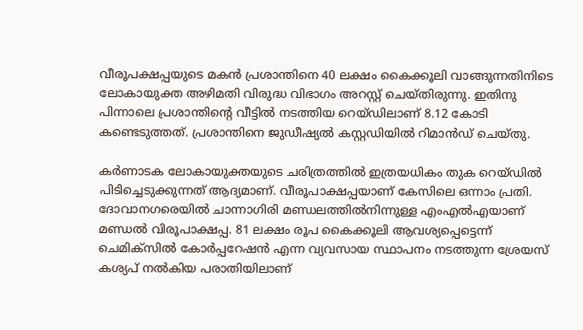വീരൂപക്ഷപ്പയുടെ മകന്‍ പ്രശാന്തിനെ 40 ലക്ഷം കൈക്കൂലി വാങ്ങുന്നതിനിടെ ലോകായുക്ത അഴിമതി വിരുദ്ധ വിഭാഗം അറസ്റ്റ് ചെയ്തിരുന്നു. ഇതിനു പിന്നാലെ പ്രശാന്തിന്റെ വീട്ടില്‍ നടത്തിയ റെയ്ഡിലാണ് 8.12 കോടി കണ്ടെടുത്തത്. പ്രശാന്തിനെ ജുഡീഷ്യല്‍ കസ്റ്റഡിയില്‍ റിമാന്‍ഡ് ചെയ്തു.

കര്‍ണാടക ലോകായുക്തയുടെ ചരിത്രത്തില്‍ ഇത്രയധികം തുക റെയ്ഡില്‍ പിടിച്ചെടുക്കുന്നത് ആദ്യമാണ്. വീരൂപാക്ഷപ്പയാണ് കേസിലെ ഒന്നാം പ്രതി. ദോവാനഗരെയില്‍ ചാന്നാഗിരി മണ്ഡലത്തില്‍നിന്നുള്ള എംഎല്‍എയാണ് മണ്ഡല്‍ വിരൂപാക്ഷപ്പ. 81 ലക്ഷം രൂപ കൈക്കൂലി ആവശ്യപ്പെട്ടെന്ന് ചെമിക്‌സില്‍ കോര്‍പ്പറേഷന്‍ എന്ന വ്യവസായ സ്ഥാപനം നടത്തുന്ന ശ്രേയസ് കശ്യപ് നല്‍കിയ പരാതിയിലാണ്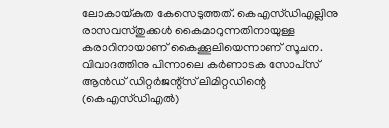ലോകായ്കുത കേസെടുത്തത്. കെഎസ്ഡിഎല്ലിനു രാസവസ്തുക്കള്‍ കൈമാറുന്നതിനായുള്ള കരാറിനായാണ് കൈക്കൂലിയെന്നാണ് സൂചന. വിവാദത്തിനു പിന്നാലെ കര്‍ണാടക സോപ്‌സ് ആന്‍ഡ് ഡിറ്റര്‍ജന്റ്‌സ് ലിമിറ്റഡിന്റെ (കെഎസ്ഡിഎല്‍)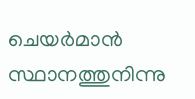ചെയര്‍മാന്‍ സ്ഥാനത്തുനിന്നു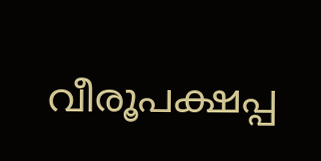വീരൂപക്ഷപ്പ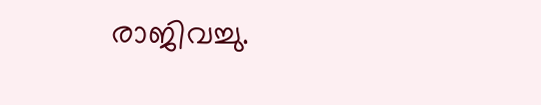രാജിവച്ചു.